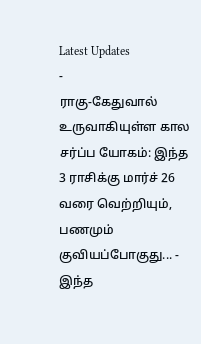Latest Updates
-
ராகு-கேதுவால் உருவாகியுள்ள கால சர்ப்ப யோகம்: இந்த 3 ராசிக்கு மார்ச் 26 வரை வெற்றியும், பணமும் குவியப்போகுது... -
இந்த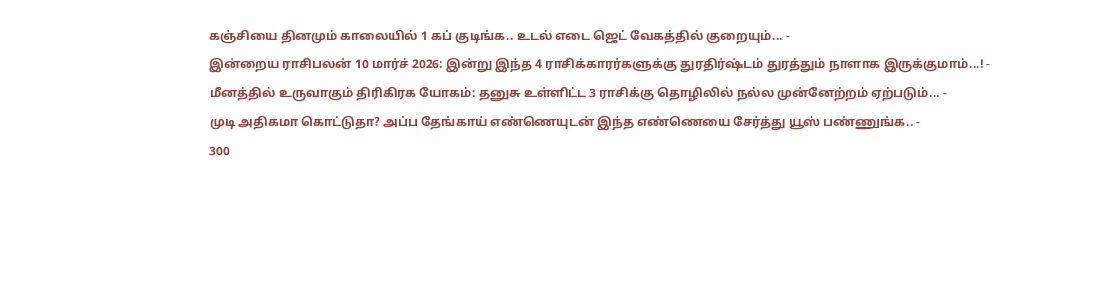கஞ்சியை தினமும் காலையில் 1 கப் குடிங்க.. உடல் எடை ஜெட் வேகத்தில் குறையும்... -
இன்றைய ராசிபலன் 10 மார்ச் 2026: இன்று இந்த 4 ராசிக்காரர்களுக்கு துரதிர்ஷ்டம் துரத்தும் நாளாக இருக்குமாம்...! -
மீனத்தில் உருவாகும் திரிகிரக யோகம்: தனுசு உள்ளிட்ட 3 ராசிக்கு தொழிலில் நல்ல முன்னேற்றம் ஏற்படும்... -
முடி அதிகமா கொட்டுதா? அப்ப தேங்காய் எண்ணெயுடன் இந்த எண்ணெயை சேர்த்து யூஸ் பண்ணுங்க.. -
300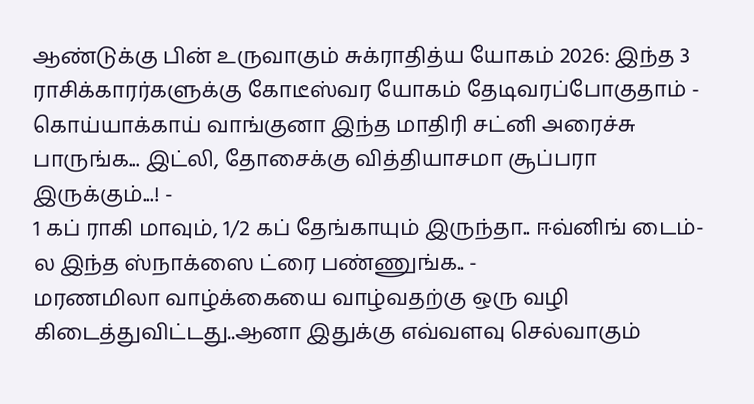ஆண்டுக்கு பின் உருவாகும் சுக்ராதித்ய யோகம் 2026: இந்த 3 ராசிக்காரர்களுக்கு கோடீஸ்வர யோகம் தேடிவரப்போகுதாம் -
கொய்யாக்காய் வாங்குனா இந்த மாதிரி சட்னி அரைச்சு பாருங்க... இட்லி, தோசைக்கு வித்தியாசமா சூப்பரா இருக்கும்...! -
1 கப் ராகி மாவும், 1/2 கப் தேங்காயும் இருந்தா.. ஈவ்னிங் டைம்-ல இந்த ஸ்நாக்ஸை ட்ரை பண்ணுங்க.. -
மரணமிலா வாழ்க்கையை வாழ்வதற்கு ஒரு வழி கிடைத்துவிட்டது..ஆனா இதுக்கு எவ்வளவு செல்வாகும்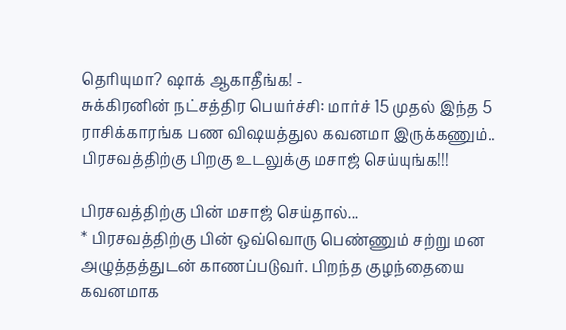தெரியுமா? ஷாக் ஆகாதீங்க! -
சுக்கிரனின் நட்சத்திர பெயர்ச்சி: மார்ச் 15 முதல் இந்த 5 ராசிக்காரங்க பண விஷயத்துல கவனமா இருக்கணும்..
பிரசவத்திற்கு பிறகு உடலுக்கு மசாஜ் செய்யுங்க!!!

பிரசவத்திற்கு பின் மசாஜ் செய்தால்...
* பிரசவத்திற்கு பின் ஒவ்வொரு பெண்ணும் சற்று மன அழுத்தத்துடன் காணப்படுவர். பிறந்த குழந்தையை கவனமாக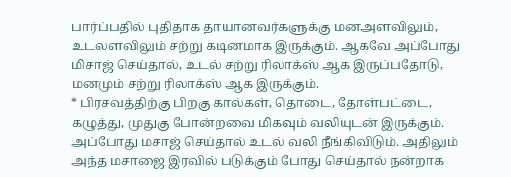பார்ப்பதில் புதிதாக தாயானவர்களுக்கு மனஅளவிலும், உடலளவிலும் சற்று கடினமாக இருக்கும். ஆகவே அப்போது மிசாஜ் செய்தால், உடல் சற்று ரிலாக்ஸ் ஆக இருப்பதோடு, மனமும் சற்று ரிலாக்ஸ் ஆக இருக்கும்.
* பிரசவத்திற்கு பிறகு கால்கள், தொடை, தோள்பட்டை, கழுத்து, முதுகு போன்றவை மிகவும் வலியுடன் இருக்கும். அப்போது மசாஜ் செய்தால் உடல் வலி நீங்கிவிடும். அதிலும் அந்த மசாஜை இரவில் படுக்கும் போது செய்தால் நன்றாக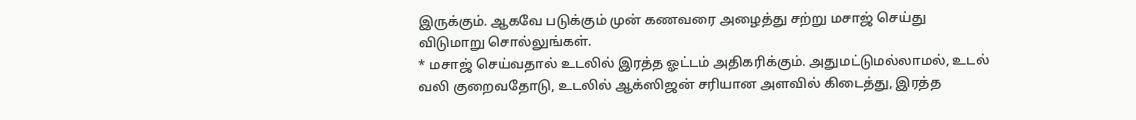இருக்கும். ஆகவே படுக்கும் முன் கணவரை அழைத்து சற்று மசாஜ் செய்து விடுமாறு சொல்லுங்கள்.
* மசாஜ் செய்வதால் உடலில் இரத்த ஓட்டம் அதிகரிக்கும். அதுமட்டுமல்லாமல், உடல் வலி குறைவதோடு, உடலில் ஆக்ஸிஜன் சரியான அளவில் கிடைத்து, இரத்த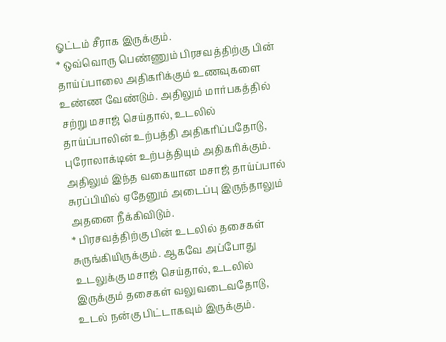ஓட்டம் சீராக இருக்கும்.
* ஒவ்வொரு பெண்ணும் பிரசவத்திற்கு பின் தாய்ப்பாலை அதிகரிக்கும் உணவுகளை உண்ண வேண்டும். அதிலும் மார்பகத்தில் சற்று மசாஜ் செய்தால், உடலில் தாய்ப்பாலின் உற்பத்தி அதிகரிப்பதோடு, புரோலாக்டின் உற்பத்தியும் அதிகரிக்கும். அதிலும் இந்த வகையான மசாஜ் தாய்ப்பால் சுரப்பியில் ஏதேனும் அடைப்பு இருந்தாலும் அதனை நீக்கிவிடும்.
* பிரசவத்திற்கு பின் உடலில் தசைகள் சுருங்கியிருக்கும். ஆகவே அப்போது உடலுக்கு மசாஜ் செய்தால், உடலில் இருக்கும் தசைகள் வலுவடைவதோடு, உடல் நன்கு பிட்டாகவும் இருக்கும்.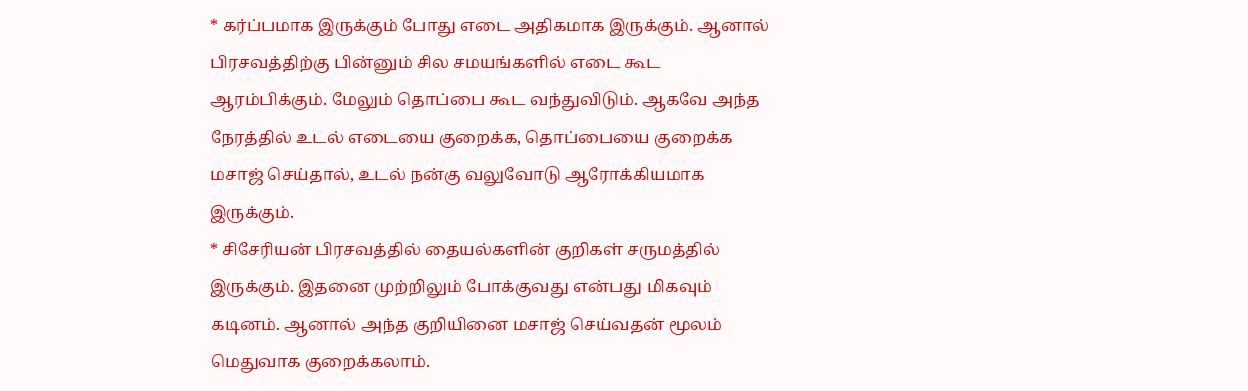* கர்ப்பமாக இருக்கும் போது எடை அதிகமாக இருக்கும். ஆனால் பிரசவத்திற்கு பின்னும் சில சமயங்களில் எடை கூட ஆரம்பிக்கும். மேலும் தொப்பை கூட வந்துவிடும். ஆகவே அந்த நேரத்தில் உடல் எடையை குறைக்க, தொப்பையை குறைக்க மசாஜ் செய்தால், உடல் நன்கு வலுவோடு ஆரோக்கியமாக இருக்கும்.
* சிசேரியன் பிரசவத்தில் தையல்களின் குறிகள் சருமத்தில் இருக்கும். இதனை முற்றிலும் போக்குவது என்பது மிகவும் கடினம். ஆனால் அந்த குறியினை மசாஜ் செய்வதன் மூலம் மெதுவாக குறைக்கலாம்.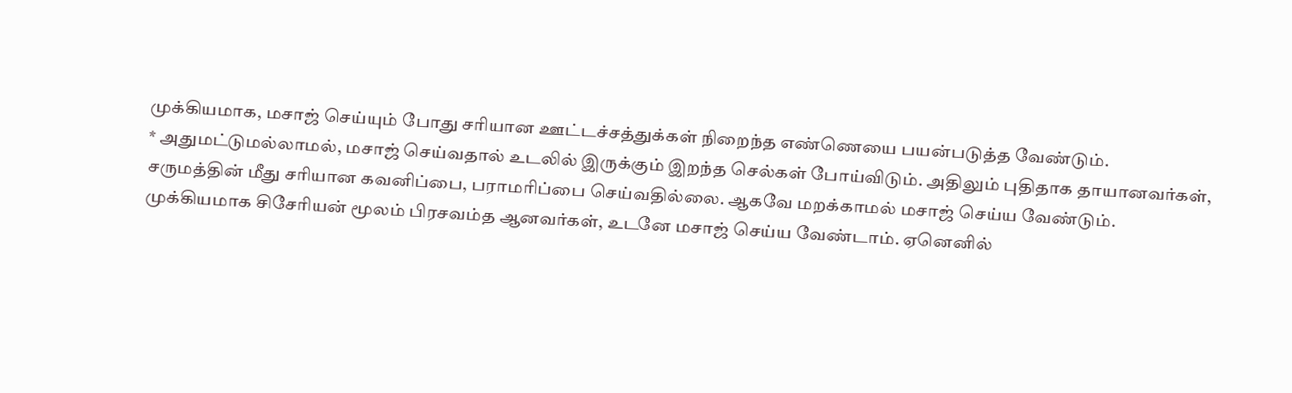முக்கியமாக, மசாஜ் செய்யும் போது சரியான ஊட்டச்சத்துக்கள் நிறைந்த எண்ணெயை பயன்படுத்த வேண்டும்.
* அதுமட்டுமல்லாமல், மசாஜ் செய்வதால் உடலில் இருக்கும் இறந்த செல்கள் போய்விடும். அதிலும் புதிதாக தாயானவர்கள், சருமத்தின் மீது சரியான கவனிப்பை, பராமரிப்பை செய்வதில்லை. ஆகவே மறக்காமல் மசாஜ் செய்ய வேண்டும்.
முக்கியமாக சிசேரியன் மூலம் பிரசவம்த ஆனவர்கள், உடனே மசாஜ் செய்ய வேண்டாம். ஏனெனில்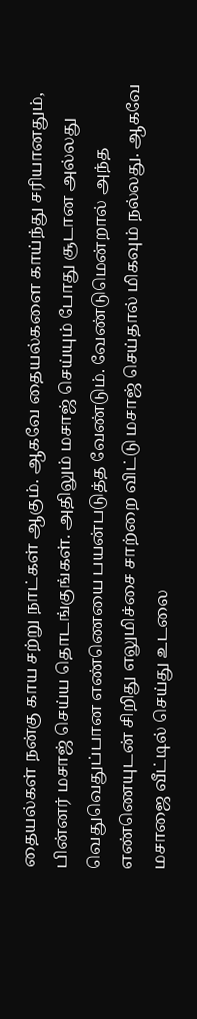தையல்கள் நன்கு காய சற்று நாட்கள் ஆகும். ஆகவே தையல்களை காய்ந்து சரியானதும், பின்னர் மசாஜ் செய்ய தொடங்குங்கள். அதிலும் மசாஜ் செய்யும் போது சூடான அல்லது வெதுவெதுப்பான எண்ணெயை பயன்படுத்த வேண்டும். வேண்டுமென்றால் அந்த எண்ணெயுடன் சிறிது எலுமிச்சை சாற்றை விட்டு மசாஜ் செய்தால் மிகவும் நல்லது. ஆகவே மசாஜை வீட்டில் செய்து உடலை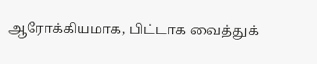ஆரோக்கியமாக, பிட்டாக வைத்துக்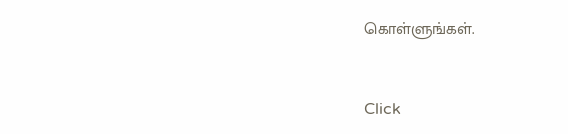கொள்ளுங்கள்.



Click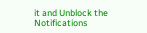it and Unblock the Notifications